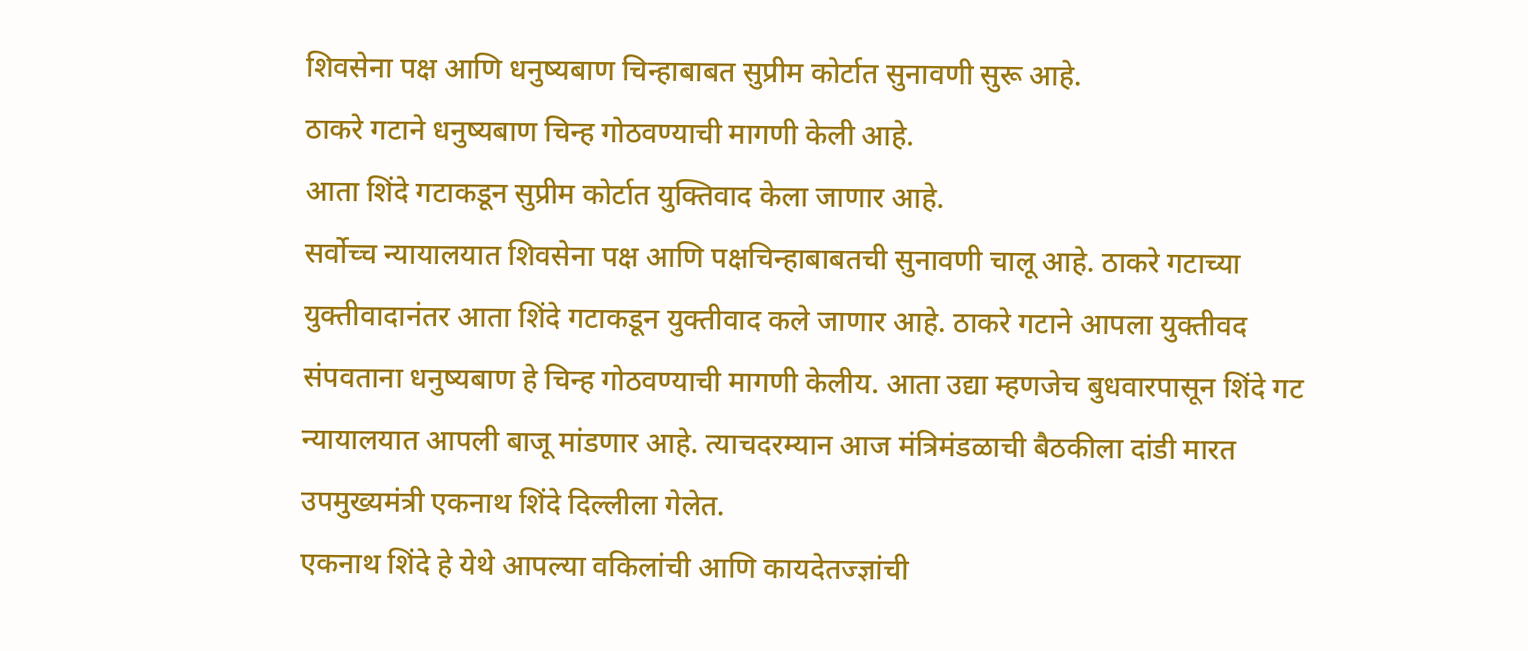शिवसेना पक्ष आणि धनुष्यबाण चिन्हाबाबत सुप्रीम कोर्टात सुनावणी सुरू आहे.
ठाकरे गटाने धनुष्यबाण चिन्ह गोठवण्याची मागणी केली आहे.
आता शिंदे गटाकडून सुप्रीम कोर्टात युक्तिवाद केला जाणार आहे.
सर्वोच्च न्यायालयात शिवसेना पक्ष आणि पक्षचिन्हाबाबतची सुनावणी चालू आहे. ठाकरे गटाच्या युक्तीवादानंतर आता शिंदे गटाकडून युक्तीवाद कले जाणार आहे. ठाकरे गटाने आपला युक्तीवद संपवताना धनुष्यबाण हे चिन्ह गोठवण्याची मागणी केलीय. आता उद्या म्हणजेच बुधवारपासून शिंदे गट न्यायालयात आपली बाजू मांडणार आहे. त्याचदरम्यान आज मंत्रिमंडळाची बैठकीला दांडी मारत उपमुख्यमंत्री एकनाथ शिंदे दिल्लीला गेलेत.
एकनाथ शिंदे हे येथे आपल्या वकिलांची आणि कायदेतज्ज्ञांची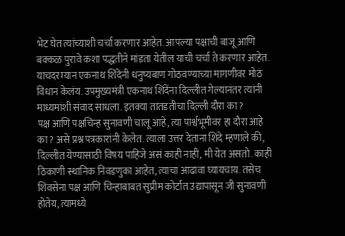भेट घेत त्यांच्याशी चर्चा करणार आहेत. आपल्या पक्षाची बाजू आणि बक्कळ पुरावे कशा पद्धतीने मांडता येतील याची चर्चा ते करणार आहेत. याचदरम्यान एकनाथ शिंदेंनी धनुष्यबाण गोठवण्याच्या मागणीवर मोठं विधान केलंय. उपमुख्यमंत्री एकनाथ शिंदेंना दिल्लीत गेल्यानंतर त्यांनी माध्यमांशी संवाद साधला. इतक्या तातडतीचा दिल्ली दौरा का?
पक्ष आणि पक्षचिन्ह सुनावणी चालू आहे, त्या पार्श्वभूमीवर हा दौरा आहे का? असे प्रश्न पत्रकारांनी केलेत. त्याला उत्तर देताना शिंदे म्हणाले की, दिल्लीत येण्यासाठी विषय पाहिजे असं काही नाही, मी येत असतो. काही ठिकाणी स्थानिक निवडणुका आहेत, त्याचा आढावा घ्यायचाय. तसेच शिवसेना पक्ष आणि चिन्हाबाबत सुप्रीम कोर्टात उद्यापासून जी सुनावणी होतेय, त्यामध्ये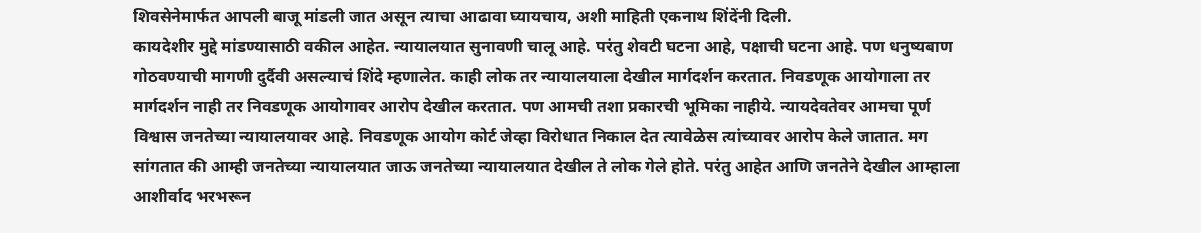शिवसेनेमार्फत आपली बाजू मांडली जात असून त्याचा आढावा घ्यायचाय, अशी माहिती एकनाथ शिंदेंनी दिली.
कायदेशीर मुद्दे मांडण्यासाठी वकील आहेत. न्यायालयात सुनावणी चालू आहे. परंतु शेवटी घटना आहे, पक्षाची घटना आहे. पण धनुष्यबाण गोठवण्याची मागणी दुर्दैवी असल्याचं शिंदे म्हणालेत. काही लोक तर न्यायालयाला देखील मार्गदर्शन करतात. निवडणूक आयोगाला तर मार्गदर्शन नाही तर निवडणूक आयोगावर आरोप देखील करतात. पण आमची तशा प्रकारची भूमिका नाहीये. न्यायदेवतेवर आमचा पूर्ण विश्वास जनतेच्या न्यायालयावर आहे. निवडणूक आयोग कोर्ट जेव्हा विरोधात निकाल देत त्यावेळेस त्यांच्यावर आरोप केले जातात. मग सांगतात की आम्ही जनतेच्या न्यायालयात जाऊ जनतेच्या न्यायालयात देखील ते लोक गेले होते. परंतु आहेत आणि जनतेने देखील आम्हाला आशीर्वाद भरभरून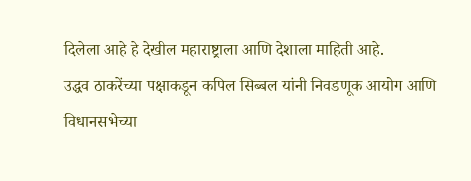दिलेला आहे हे देखील महाराष्ट्राला आणि देशाला माहिती आहे.
उद्धव ठाकरेंच्या पक्षाकडून कपिल सिब्बल यांनी निवडणूक आयोग आणि विधानसभेच्या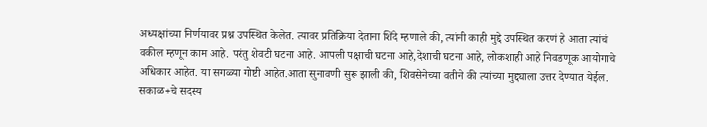अध्यक्षांच्या निर्णयावर प्रश्न उपस्थित केलेत. त्यावर प्रतिक्रिया देताना शिंदे म्हणाले की, त्यांनी काही मुद्दे उपस्थित करणं हे आता त्यांचं वकील म्हणून काम आहे. परंतु शेवटी घटना आहे. आपली पक्षाची घटना आहे,देशाची घटना आहे, लोकशाही आहे निवडणूक आयोगाचे अधिकार आहेत. या सगळ्या गोष्टी आहेत.आता सुनावणी सुरू झाली की, शिवसेनेच्या वतीने की त्यांच्या मुद्द्याला उत्तर देण्यात येईल.
सकाळ+चे सदस्य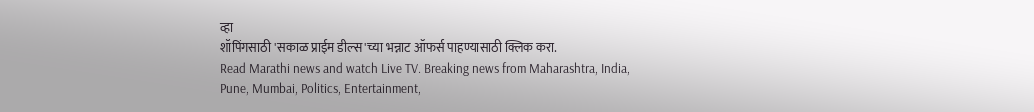व्हा
शॉपिंगसाठी 'सकाळ प्राईम डील्स'च्या भन्नाट ऑफर्स पाहण्यासाठी क्लिक करा.
Read Marathi news and watch Live TV. Breaking news from Maharashtra, India, Pune, Mumbai, Politics, Entertainment,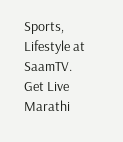Sports, Lifestyle at SaamTV. Get Live Marathi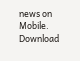news on Mobile. Download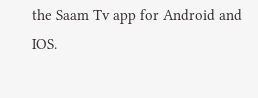the Saam Tv app for Android and IOS.